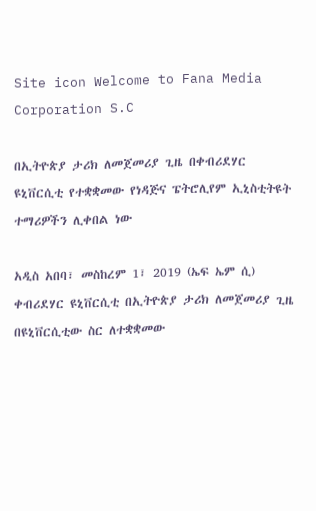Site icon Welcome to Fana Media Corporation S.C

በኢትዮጵያ ታሪክ ለመጀመሪያ ጊዜ በቀብሪደሃር ዩኒቨርሲቲ የተቋቋመው የነዳጅና ፔትሮሊየም ኢኒስቲትዩት ተማሪዎችን ሊቀበል ነው

አዲስ አበባ፣ መስከረም 1፣ 2019 (ኤፍ ኤም ሲ) ቀብሪደሃር ዩኒቨርሲቲ በኢትዮጵያ ታሪክ ለመጀመሪያ ጊዜ በዩኒቨርሲቲው ስር ለተቋቋመው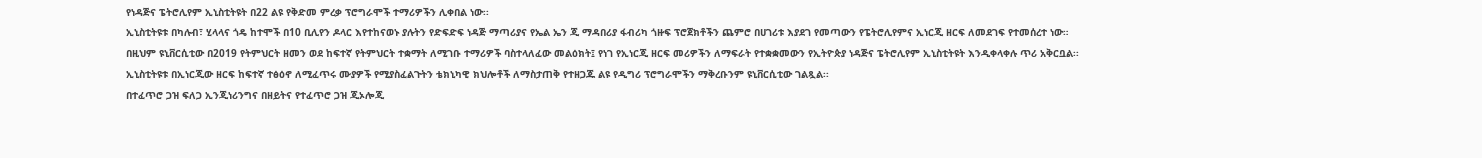የነዳጅና ፔትሮሊየም ኢኒስቲትዩት በ22 ልዩ የቅድመ ምረቃ ፕሮግራሞች ተማሪዎችን ሊቀበል ነው፡፡
ኢኒስቲትዩቱ በካሉብ፣ ሂላላና ጎዴ ከተሞች በ10 ቢሊየን ዶላር እየተከናወኑ ያሉትን የድፍድፍ ነዳጅ ማጣሪያና የኤል ኤን ጂ ማዳበሪያ ፋብሪካ ጎዙፍ ፕሮጀክቶችን ጨምሮ በሀገሪቱ እያደገ የመጣውን የፔትሮሊየምና ኢነርጂ ዘርፍ ለመደገፍ የተመሰረተ ነው።
በዚህም ዩኒቨርሲቲው በ2019 የትምህርት ዘመን ወደ ከፍተኛ የትምህርት ተቋማት ለሚገቡ ተማሪዎች ባስተላለፈው መልዕክት፤ የነገ የኢነርጂ ዘርፍ መሪዎችን ለማፍራት የተቋቋመውን የኢትዮጵያ ነዳጅና ፔትሮሊየም ኢኒስቲትዩት እንዲቀላቀሉ ጥሪ አቅርቧል፡፡
ኢኒስቲትዩቱ በኢነርጂው ዘርፍ ከፍተኛ ተፅዕኖ ለሚፈጥሩ ሙያዎች የሚያስፈልጉትን ቴክኒካዊ ክህሎቶች ለማስታጠቅ የተዘጋጁ ልዩ የዲግሪ ፕሮግራሞችን ማቅረቡንም ዩኒቨርሲቲው ገልጿል፡፡
በተፈጥሮ ጋዝ ፍለጋ ኢንጂነሪንግና በዘይትና የተፈጥሮ ጋዝ ጂኦሎጂ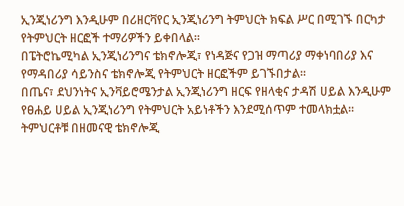ኢንጂነሪንግ እንዲሁም በሪዘርቫየር ኢንጂነሪንግ ትምህርት ክፍል ሥር በሚገኙ በርካታ የትምህርት ዘርፎች ተማሪዎችን ይቀበላል፡፡
በፔትሮኬሚካል ኢንጂነሪንግና ቴክኖሎጂ፣ የነዳጅና የጋዝ ማጣሪያ ማቀነባበሪያ እና የማዳበሪያ ሳይንስና ቴክኖሎጂ የትምህርት ዘርፎችም ይገኙበታል፡፡
በጤና፣ ደህንነትና ኢንቫይሮሜንታል ኢንጂነሪንግ ዘርፍ የዘላቂና ታዳሽ ሀይል እንዲሁም የፀሐይ ሀይል ኢንጂነሪንግ የትምህርት አይነቶችን እንደሚሰጥም ተመላክቷል፡፡
ትምህርቶቹ በዘመናዊ ቴክኖሎጂ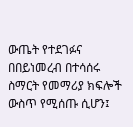ውጤት የተደገፉና በበይነመረብ በተሳሰሩ ስማርት የመማሪያ ክፍሎች ውስጥ የሚሰጡ ሲሆን፤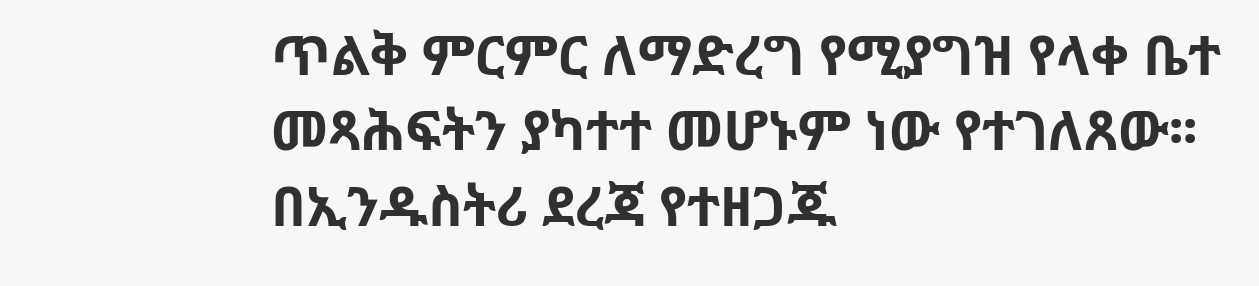ጥልቅ ምርምር ለማድረግ የሚያግዝ የላቀ ቤተ መጻሕፍትን ያካተተ መሆኑም ነው የተገለጸው፡፡
በኢንዱስትሪ ደረጃ የተዘጋጁ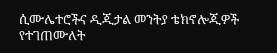ሲሙሌተሮችና ዲጂታል መንትያ ቴክኖሎጂዎች የተገጠሙለት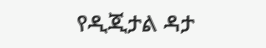የዲጂታል ዳታ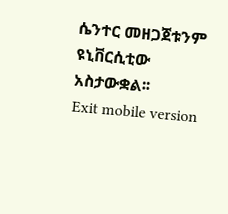ሴንተር መዘጋጀቱንም ዩኒቨርሲቲው አስታውቋል፡፡
Exit mobile version